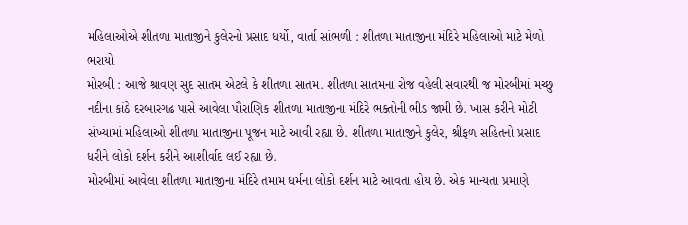મહિલાઓએ શીતળા માતાજીને કુલેરનો પ્રસાદ ધર્યો, વાર્તા સાંભળી : શીતળા માતાજીના મંદિરે મહિલાઓ માટે મેળો ભરાયો
મોરબી : આજે શ્રાવણ સુદ સાતમ એટલે કે શીતળા સાતમ. શીતળા સાતમના રોજ વહેલી સવારથી જ મોરબીમાં મચ્છુ નદીના કાંઠે દરબારગઢ પાસે આવેલા પૌરાણિક શીતળા માતાજીના મંદિરે ભક્તોની ભીડ જામી છે. ખાસ કરીને મોટી સંખ્યામાં મહિલાઓ શીતળા માતાજીના પૂજન માટે આવી રહ્યા છે. શીતળા માતાજીને કુલેર, શ્રીફળ સહિતનો પ્રસાદ ધરીને લોકો દર્શન કરીને આશીર્વાદ લઈ રહ્યા છે.
મોરબીમાં આવેલા શીતળા માતાજીના મંદિરે તમામ ધર્મના લોકો દર્શન માટે આવતા હોય છે. એક માન્યતા પ્રમાણે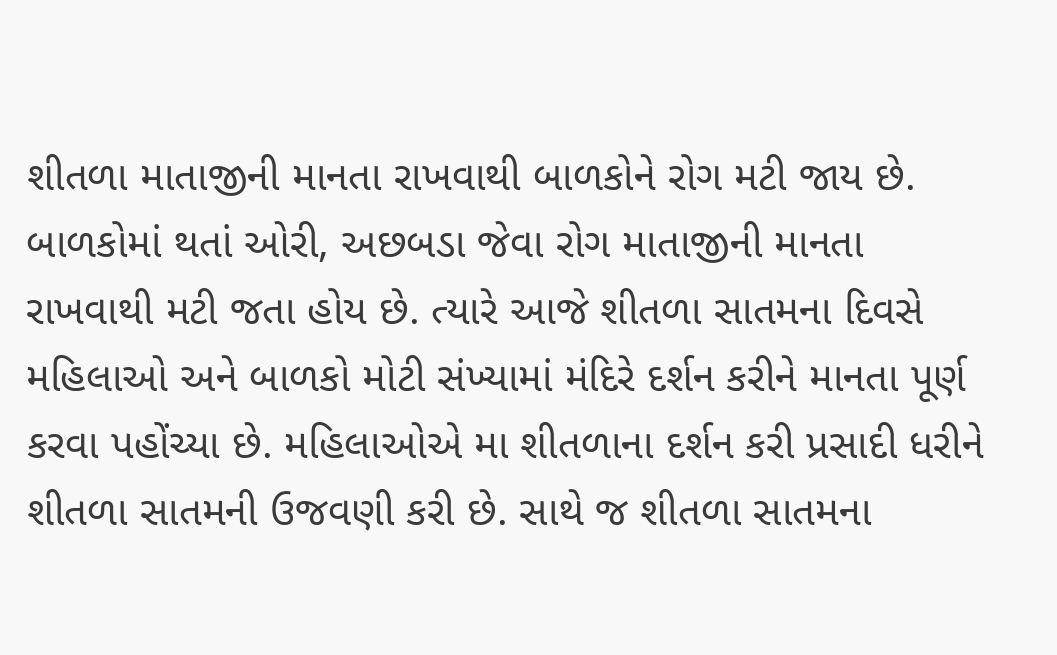શીતળા માતાજીની માનતા રાખવાથી બાળકોને રોગ મટી જાય છે. બાળકોમાં થતાં ઓરી, અછબડા જેવા રોગ માતાજીની માનતા રાખવાથી મટી જતા હોય છે. ત્યારે આજે શીતળા સાતમના દિવસે મહિલાઓ અને બાળકો મોટી સંખ્યામાં મંદિરે દર્શન કરીને માનતા પૂર્ણ કરવા પહોંચ્યા છે. મહિલાઓએ મા શીતળાના દર્શન કરી પ્રસાદી ધરીને શીતળા સાતમની ઉજવણી કરી છે. સાથે જ શીતળા સાતમના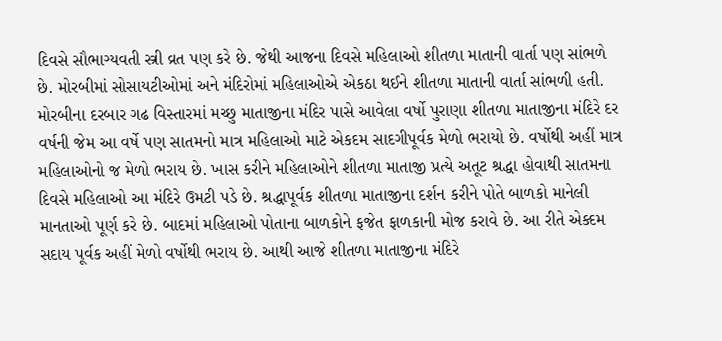દિવસે સૌભાગ્યવતી સ્ત્રી વ્રત પણ કરે છે. જેથી આજના દિવસે મહિલાઓ શીતળા માતાની વાર્તા પણ સાંભળે છે. મોરબીમાં સોસાયટીઓમાં અને મંદિરોમાં મહિલાઓએ એકઠા થઈને શીતળા માતાની વાર્તા સાંભળી હતી.
મોરબીના દરબાર ગઢ વિસ્તારમાં મચ્છુ માતાજીના મંદિર પાસે આવેલા વર્ષો પુરાણા શીતળા માતાજીના મંદિરે દર વર્ષની જેમ આ વર્ષે પણ સાતમનો માત્ર મહિલાઓ માટે એકદમ સાદગીપૂર્વક મેળો ભરાયો છે. વર્ષોથી અહીં માત્ર મહિલાઓનો જ મેળો ભરાય છે. ખાસ કરીને મહિલાઓને શીતળા માતાજી પ્રત્યે અતૂટ શ્રદ્ધા હોવાથી સાતમના દિવસે મહિલાઓ આ મંદિરે ઉમટી પડે છે. શ્રદ્ધાપૂર્વક શીતળા માતાજીના દર્શન કરીને પોતે બાળકો માનેલી માનતાઓ પૂર્ણ કરે છે. બાદમાં મહિલાઓ પોતાના બાળકોને ફજેત ફાળકાની મોજ કરાવે છે. આ રીતે એક્દમ સદાય પૂર્વક અહીં મેળો વર્ષોથી ભરાય છે. આથી આજે શીતળા માતાજીના મંદિરે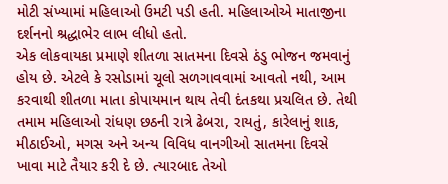મોટી સંખ્યામાં મહિલાઓ ઉમટી પડી હતી. મહિલાઓએ માતાજીના દર્શનનો શ્રદ્ધાભેર લાભ લીધો હતો.
એક લોકવાયકા પ્રમાણે શીતળા સાતમના દિવસે ઠંડુ ભોજન જમવાનું હોય છે. એટલે કે રસોડામાં ચૂલો સળગાવવામાં આવતો નથી, આમ કરવાથી શીતળા માતા કોપાયમાન થાય તેવી દંતકથા પ્રચલિત છે. તેથી તમામ મહિલાઓ રાંધણ છઠની રાત્રે ઢેબરા, રાયતું, કારેલાનું શાક, મીઠાઈઓ, મગસ અને અન્ય વિવિધ વાનગીઓ સાતમના દિવસે ખાવા માટે તૈયાર કરી દે છે. ત્યારબાદ તેઓ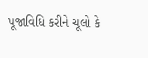પૂજાવિધિ કરીને ચૂલો કે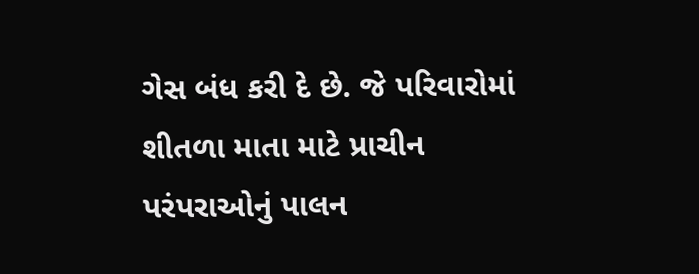ગેસ બંધ કરી દે છે. જે પરિવારોમાં શીતળા માતા માટે પ્રાચીન પરંપરાઓનું પાલન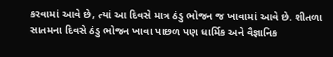કરવામાં આવે છે, ત્યાં આ દિવસે માત્ર ઠંડુ ભોજન જ ખાવામાં આવે છે. શીતળા સાતમના દિવસે ઠંડુ ભોજન ખાવા પાછળ પણ ધાર્મિક અને વૈજ્ઞાનિક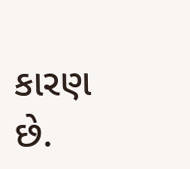કારણ છે.